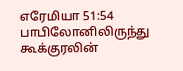எரேமியா 51:54
பாபிலோனிலிருந்து கூக்குரலின்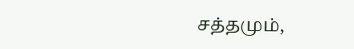சத்தமும்,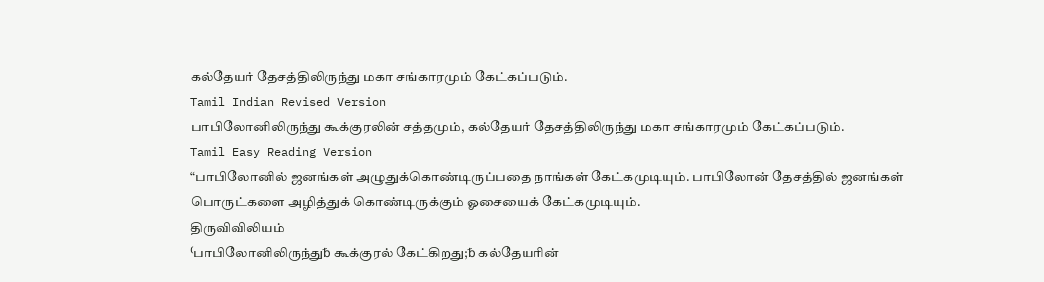கல்தேயர் தேசத்திலிருந்து மகா சங்காரமும் கேட்கப்படும்.
Tamil Indian Revised Version
பாபிலோனிலிருந்து கூக்குரலின் சத்தமும், கல்தேயர் தேசத்திலிருந்து மகா சங்காரமும் கேட்கப்படும்.
Tamil Easy Reading Version
“பாபிலோனில் ஜனங்கள் அழுதுக்கொண்டிருப்பதை நாங்கள் கேட்கமுடியும். பாபிலோன் தேசத்தில் ஜனங்கள் பொருட்களை அழித்துக் கொண்டிருக்கும் ஓசையைக் கேட்கமுடியும்.
திருவிவிலியம்
⁽பாபிலோனிலிருந்து␢ கூக்குரல் கேட்கிறது;␢ கல்தேயரின்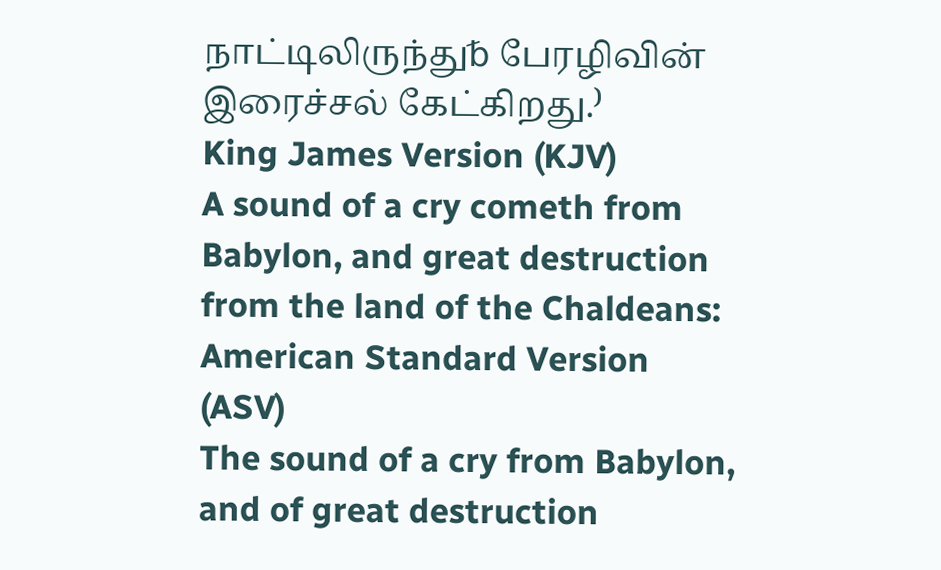நாட்டிலிருந்து␢ பேரழிவின் இரைச்சல் கேட்கிறது.⁾
King James Version (KJV)
A sound of a cry cometh from Babylon, and great destruction from the land of the Chaldeans:
American Standard Version (ASV)
The sound of a cry from Babylon, and of great destruction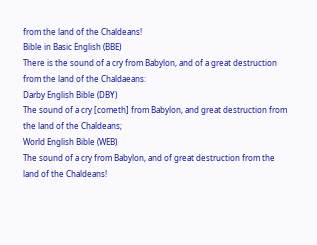from the land of the Chaldeans!
Bible in Basic English (BBE)
There is the sound of a cry from Babylon, and of a great destruction from the land of the Chaldaeans:
Darby English Bible (DBY)
The sound of a cry [cometh] from Babylon, and great destruction from the land of the Chaldeans;
World English Bible (WEB)
The sound of a cry from Babylon, and of great destruction from the land of the Chaldeans!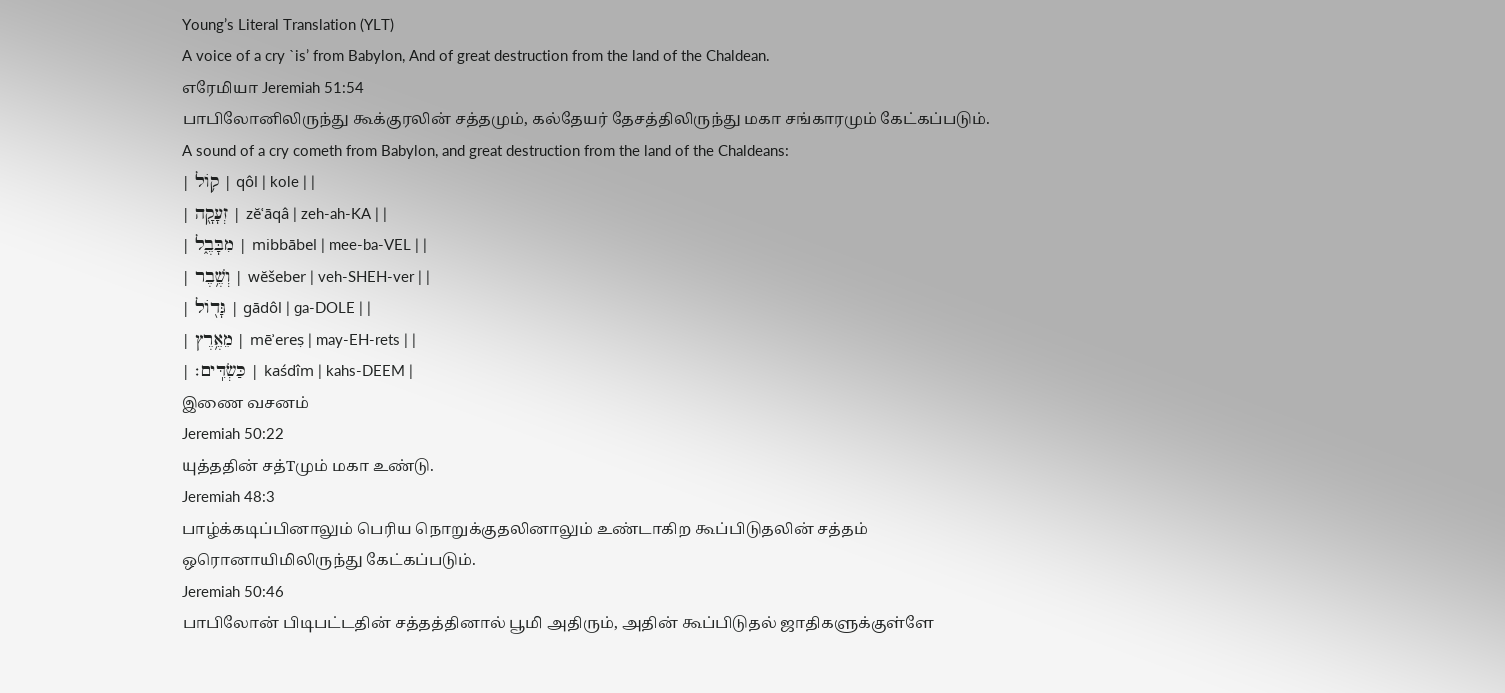Young’s Literal Translation (YLT)
A voice of a cry `is’ from Babylon, And of great destruction from the land of the Chaldean.
எரேமியா Jeremiah 51:54
பாபிலோனிலிருந்து கூக்குரலின் சத்தமும், கல்தேயர் தேசத்திலிருந்து மகா சங்காரமும் கேட்கப்படும்.
A sound of a cry cometh from Babylon, and great destruction from the land of the Chaldeans:
| ק֥וֹל | qôl | kole | |
| זְעָקָ֖ה | zĕʿāqâ | zeh-ah-KA | |
| מִבָּבֶ֑ל | mibbābel | mee-ba-VEL | |
| וְשֶׁ֥בֶר | wĕšeber | veh-SHEH-ver | |
| גָּד֖וֹל | gādôl | ɡa-DOLE | |
| מֵאֶ֥רֶץ | mēʾereṣ | may-EH-rets | |
| כַּשְׂדִּֽים׃ | kaśdîm | kahs-DEEM |
இணை வசனம்
Jeremiah 50:22
யுத்ததின் சத்Τமும் மகா உண்டு.
Jeremiah 48:3
பாழ்க்கடிப்பினாலும் பெரிய நொறுக்குதலினாலும் உண்டாகிற கூப்பிடுதலின் சத்தம் ஒரொனாயிமிலிருந்து கேட்கப்படும்.
Jeremiah 50:46
பாபிலோன் பிடிபட்டதின் சத்தத்தினால் பூமி அதிரும், அதின் கூப்பிடுதல் ஜாதிகளுக்குள்ளே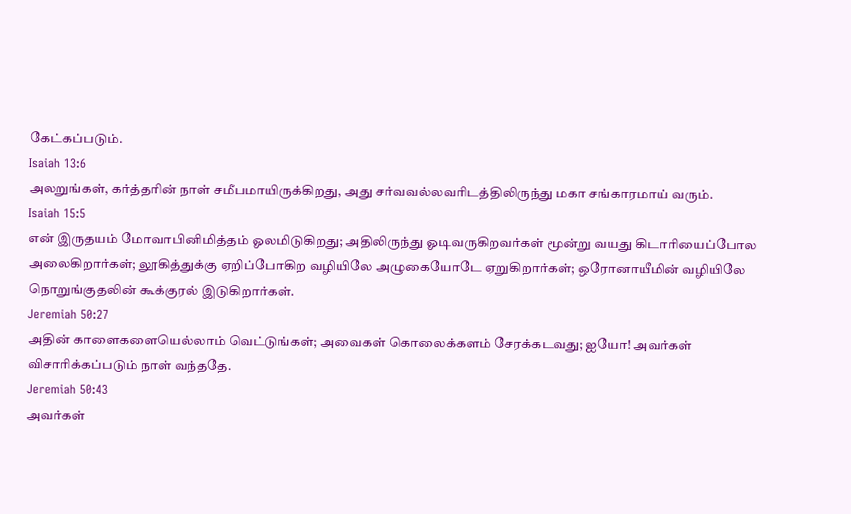கேட்கப்படும்.
Isaiah 13:6
அலறுங்கள், கர்த்தரின் நாள் சமீபமாயிருக்கிறது, அது சர்வவல்லவரிடத்திலிருந்து மகா சங்காரமாய் வரும்.
Isaiah 15:5
என் இருதயம் மோவாபினிமித்தம் ஓலமிடுகிறது; அதிலிருந்து ஓடிவருகிறவர்கள் மூன்று வயது கிடாரியைப்போல அலைகிறார்கள்; லூகித்துக்கு ஏறிப்போகிற வழியிலே அழுகையோடே ஏறுகிறார்கள்; ஒரோனாயீமின் வழியிலே நொறுங்குதலின் கூக்குரல் இடுகிறார்கள்.
Jeremiah 50:27
அதின் காளைகளையெல்லாம் வெட்டுங்கள்; அவைகள் கொலைக்களம் சேரக்கடவது; ஐயோ! அவர்கள் விசாரிக்கப்படும் நாள் வந்ததே.
Jeremiah 50:43
அவர்கள்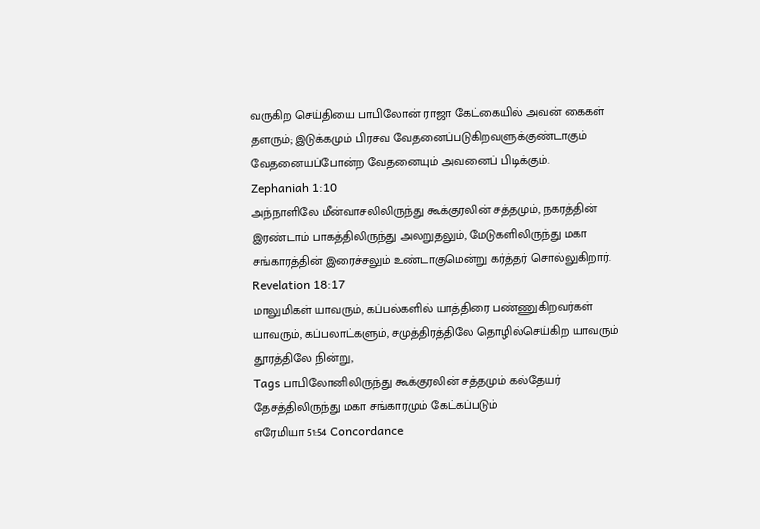வருகிற செய்தியை பாபிலோன் ராஜா கேட்கையில் அவன் கைகள் தளரும்; இடுக்கமும் பிரசவ வேதனைப்படுகிறவளுக்குண்டாகும் வேதனையப்போன்ற வேதனையும் அவனைப் பிடிக்கும்.
Zephaniah 1:10
அந்நாளிலே மீன்வாசலிலிருந்து கூக்குரலின் சத்தமும், நகரத்தின் இரண்டாம் பாகத்திலிருந்து அலறுதலும், மேடுகளிலிருந்து மகா சங்காரத்தின் இரைச்சலும் உண்டாகுமென்று கர்த்தர் சொல்லுகிறார்.
Revelation 18:17
மாலுமிகள் யாவரும், கப்பல்களில் யாத்திரை பண்ணுகிறவர்கள் யாவரும், கப்பலாட்களும், சமுத்திரத்திலே தொழில்செய்கிற யாவரும் தூரத்திலே நின்று,
Tags பாபிலோனிலிருந்து கூக்குரலின் சத்தமும் கல்தேயர் தேசத்திலிருந்து மகா சங்காரமும் கேட்கப்படும்
எரேமியா 51:54 Concordance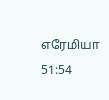எரேமியா 51:54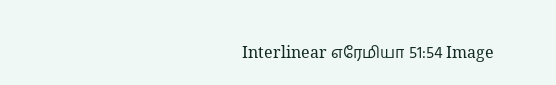Interlinear எரேமியா 51:54 Image